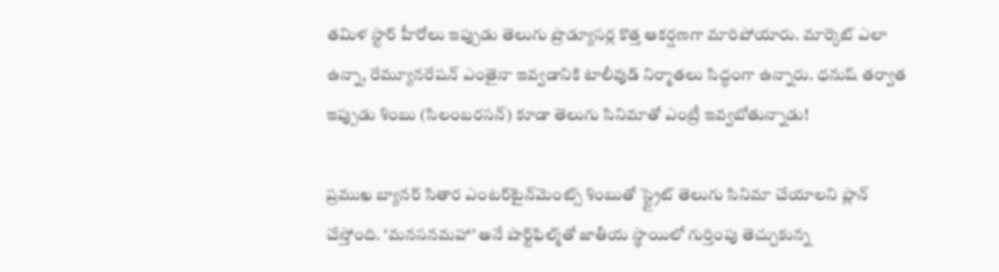తమిళ స్టార్ హీరోలు ఇప్పుడు తెలుగు ప్రొడ్యూసర్ల కొత్త ఆకర్షణగా మారిపోయారు. మార్కెట్ ఎలా ఉన్నా, రేమ్యూనరేషన్ ఎంతైనా ఇవ్వడానికి టాలీవుడ్ నిర్మాతలు సిద్ధంగా ఉన్నారు. ధనుష్ తర్వాత ఇప్పుడు శింబు (సిలంబరసన్‌) కూడా తెలుగు సినిమాతో ఎంట్రీ ఇవ్వబోతున్నాడు!

ప్రముఖ బ్యానర్ సితార ఎంటర్‌టైన్‌మెంట్స్ శింబుతో స్ట్రైట్ తెలుగు సినిమా చేయాలని ప్లాన్ చేస్తోంది. ‘మనసనమహా’ అనే షార్ట్‌ఫిల్మ్‌తో జాతీయ స్థాయిలో గుర్తింపు తెచ్చుకున్న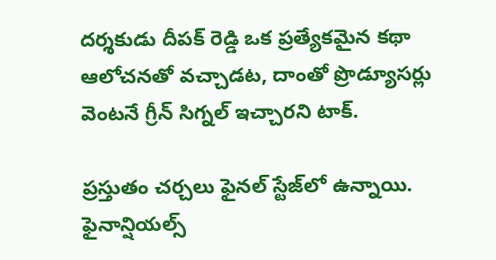దర్శకుడు దీపక్ రెడ్డి ఒక ప్రత్యేకమైన కథా ఆలోచనతో వచ్చాడట, దాంతో ప్రొడ్యూసర్లు వెంటనే గ్రీన్ సిగ్నల్ ఇచ్చారని టాక్.

ప్రస్తుతం చర్చలు ఫైనల్ స్టేజ్‌లో ఉన్నాయి. ఫైనాన్షియల్స్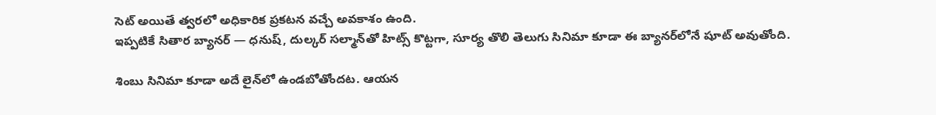సెట్ అయితే త్వరలో అధికారిక ప్రకటన వచ్చే అవకాశం ఉంది.
ఇప్పటికే సితార బ్యానర్‌ — ధనుష్‌, దుల్కర్ సల్మాన్‌తో హిట్స్ కొట్టగా, సూర్య తొలి తెలుగు సినిమా కూడా ఈ బ్యానర్‌లోనే షూట్ అవుతోంది.

శింబు సినిమా కూడా అదే లైన్‌లో ఉండబోతోందట. ఆయన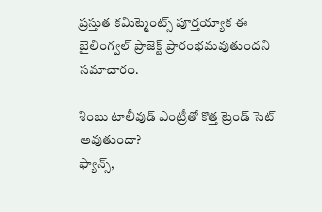ప్రస్తుత కమిట్మెంట్స్ పూర్తయ్యాక ఈ బైలింగ్వల్‌ ప్రాజెక్ట్‌ ప్రారంభమవుతుందని సమాచారం.

శింబు టాలీవుడ్ ఎంట్రీతో కొత్త ట్రెండ్ సెట్ అవుతుందా?
ఫ్యాన్స్,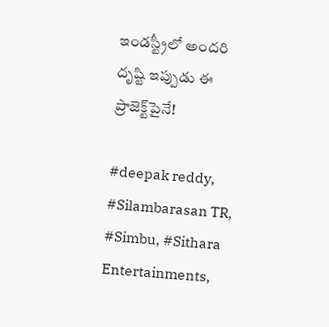ఇండస్ట్రీలో అందరి దృష్టి ఇప్పుడు ఈ ప్రాజెక్ట్‌పైనే!

#deepak reddy, #Silambarasan TR, #Simbu, #Sithara Entertainments,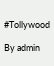#Tollywood

By admin